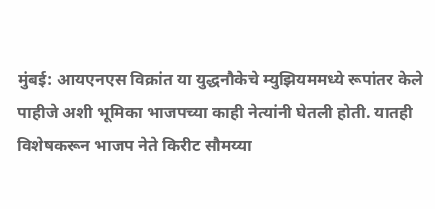मुंबई: आयएनएस विक्रांत या युद्धनौकेचे म्युझियममध्ये रूपांतर केले पाहीजे अशी भूमिका भाजपच्या काही नेत्यांनी घेतली होती. यातही विशेषकरून भाजप नेते किरीट सौमय्या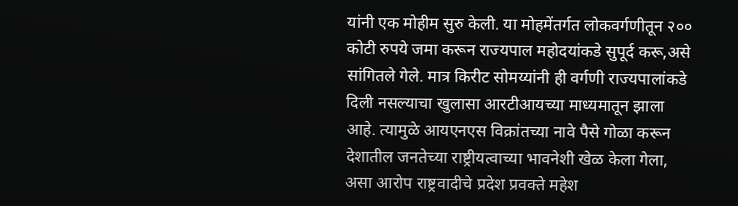यांनी एक मोहीम सुरु केली. या मोहमेंतर्गत लोकवर्गणीतून २०० कोटी रुपये जमा करून राज्यपाल महोदयांकडे सुपूर्द करू,असे सांगितले गेले. मात्र किरीट सोमय्यांनी ही वर्गणी राज्यपालांकडे दिली नसल्याचा खुलासा आरटीआयच्या माध्यमातून झाला आहे. त्यामुळे आयएनएस विक्रांतच्या नावे पैसे गोळा करून देशातील जनतेच्या राष्ट्रीयत्वाच्या भावनेशी खेळ केला गेला, असा आरोप राष्ट्रवादीचे प्रदेश प्रवक्ते महेश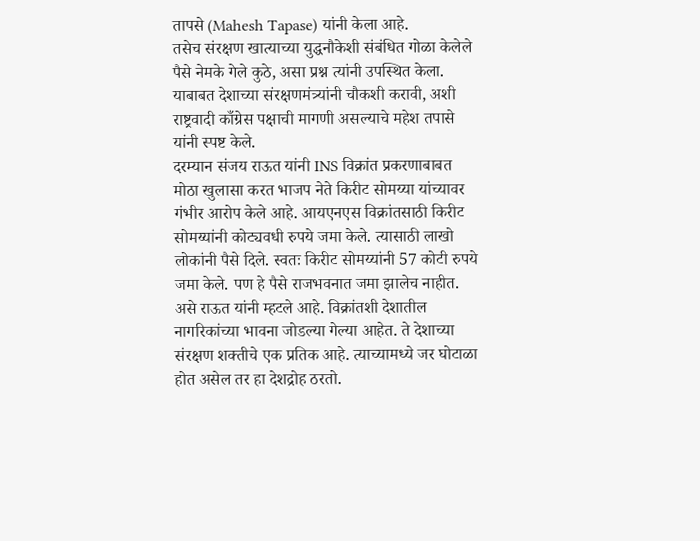तापसे (Mahesh Tapase) यांनी केला आहे.
तसेच संरक्षण खात्याच्या युद्धनौकेशी संबंधित गोळा केलेले पैसे नेमके गेले कुठे, असा प्रश्न त्यांनी उपस्थित केला. याबाबत देशाच्या संरक्षणमंत्र्यांनी चौकशी करावी, अशी राष्ट्रवादी काँग्रेस पक्षाची मागणी असल्याचे महेश तपासे यांनी स्पष्ट केले.
दरम्यान संजय राऊत यांनी INS विक्रांत प्रकरणाबाबत मोठा खुलासा करत भाजप नेते किरीट सोमय्या यांच्यावर गंभीर आरोप केले आहे. आयएनएस विक्रांतसाठी किरीट सोमय्यांनी कोट्यवधी रुपये जमा केले. त्यासाठी लाखो लोकांनी पैसे दिले. स्वतः किरीट सोमय्यांनी 57 कोटी रुपये जमा केले. पण हे पैसे राजभवनात जमा झालेच नाहीत. असे राऊत यांनी म्हटले आहे. विक्रांतशी देशातील नागरिकांच्या भावना जोडल्या गेल्या आहेत. ते देशाच्या संरक्षण शक्तीचे एक प्रतिक आहे. त्याच्यामध्ये जर घोटाळा होत असेल तर हा देशद्रोह ठरतो.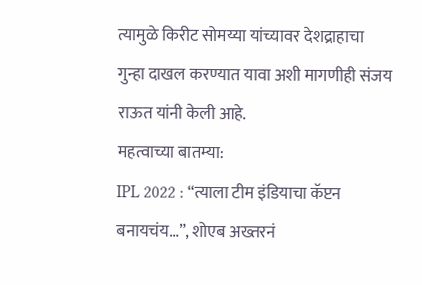त्यामुळे किरीट सोमय्या यांच्यावर देशद्राहाचा गुन्हा दाखल करण्यात यावा अशी मागणीही संजय राऊत यांनी केली आहे.
महत्वाच्या बातम्या:
IPL 2022 : “त्याला टीम इंडियाचा कॅप्टन बनायचंय…”, शोएब अख्तरनं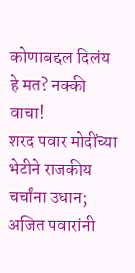कोणाबद्दल दिलंय हे मत? नक्की वाचा!
शरद पवार मोदींच्या भेटीने राजकीय चर्चांना उधान; अजित पवारांनी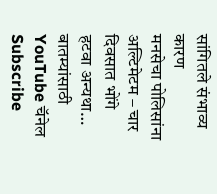सांगितले संभाव्य कारण
मनसेचा पोलिसांना अल्टिमेटम – चार दिवसात भोंगे हटवा अन्यथा…
बातम्यांसाठी YouTube चॅनेल Subscribe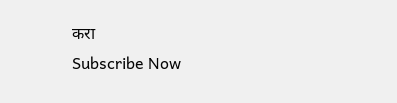करा
Subscribe Now